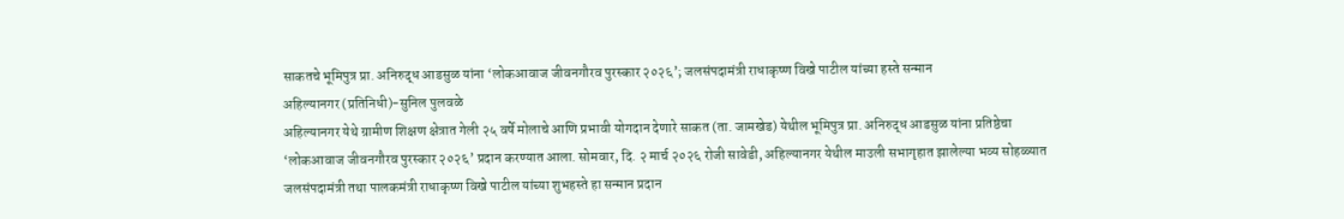साकतचे भूमिपुत्र प्रा. अनिरुद्ध आडसुळ यांना ‘लोकआवाज जीवनगौरव पुरस्कार २०२६’; जलसंपदामंत्री राधाकृष्ण विखे पाटील यांच्या हस्ते सन्मान
अहिल्यानगर (प्रतिनिधी)-सुनिल पुलवळे
अहिल्यानगर येथे ग्रामीण शिक्षण क्षेत्रात गेली २५ वर्षे मोलाचे आणि प्रभावी योगदान देणारे साकत (ता. जामखेड) येथील भूमिपुत्र प्रा. अनिरुद्ध आडसुळ यांना प्रतिष्ठेचा ‘लोकआवाज जीवनगौरव पुरस्कार २०२६’ प्रदान करण्यात आला. सोमवार, दि. २ मार्च २०२६ रोजी सावेडी, अहिल्यानगर येथील माउली सभागृहात झालेल्या भव्य सोहळ्यात जलसंपदामंत्री तथा पालकमंत्री राधाकृष्ण विखे पाटील यांच्या शुभहस्ते हा सन्मान प्रदान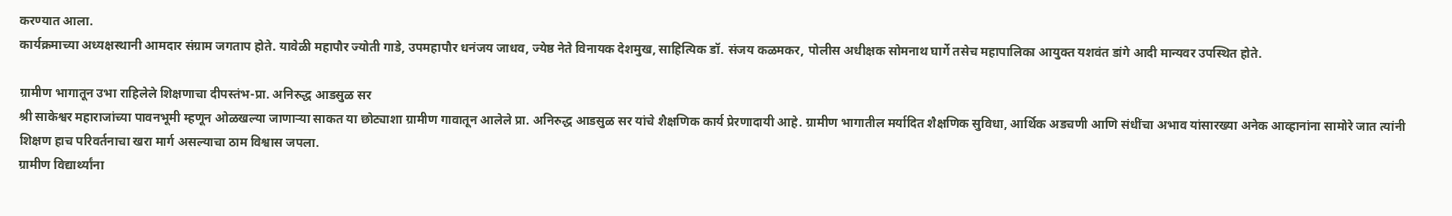करण्यात आला.
कार्यक्रमाच्या अध्यक्षस्थानी आमदार संग्राम जगताप होते. यावेळी महापौर ज्योती गाडे, उपमहापौर धनंजय जाधव, ज्येष्ठ नेते विनायक देशमुख, साहित्यिक डॉ. संजय कळमकर, पोलीस अधीक्षक सोमनाथ घार्गे तसेच महापालिका आयुक्त यशवंत डांगे आदी मान्यवर उपस्थित होते.

ग्रामीण भागातून उभा राहिलेले शिक्षणाचा दीपस्तंभ-प्रा. अनिरुद्ध आडसुळ सर
श्री साकेश्वर महाराजांच्या पावनभूमी म्हणून ओळखल्या जाणाऱ्या साकत या छोट्याशा ग्रामीण गावातून आलेले प्रा. अनिरुद्ध आडसुळ सर यांचे शैक्षणिक कार्य प्रेरणादायी आहे. ग्रामीण भागातील मर्यादित शैक्षणिक सुविधा, आर्थिक अडचणी आणि संधींचा अभाव यांसारख्या अनेक आव्हानांना सामोरे जात त्यांनी शिक्षण हाच परिवर्तनाचा खरा मार्ग असल्याचा ठाम विश्वास जपला.
ग्रामीण विद्यार्थ्यांना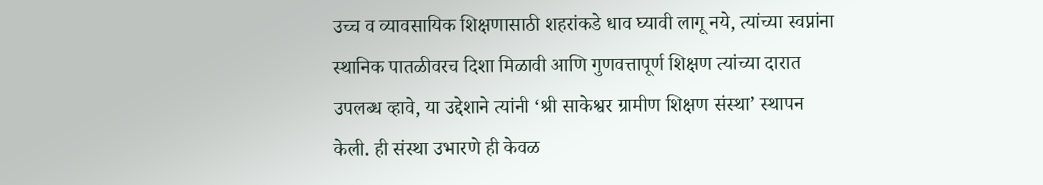उच्च व व्यावसायिक शिक्षणासाठी शहरांकडे धाव घ्यावी लागू नये, त्यांच्या स्वप्नांना स्थानिक पातळीवरच दिशा मिळावी आणि गुणवत्तापूर्ण शिक्षण त्यांच्या दारात उपलब्ध व्हावे, या उद्देशाने त्यांनी ‘श्री साकेश्वर ग्रामीण शिक्षण संस्था’ स्थापन केली. ही संस्था उभारणे ही केवळ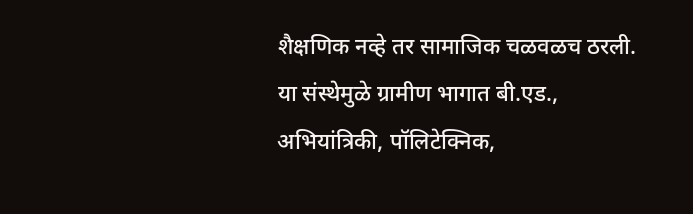शैक्षणिक नव्हे तर सामाजिक चळवळच ठरली.
या संस्थेमुळे ग्रामीण भागात बी.एड., अभियांत्रिकी, पॉलिटेक्निक,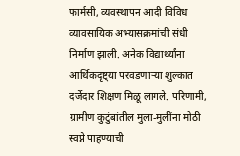फार्मसी, व्यवस्थापन आदी विविध व्यावसायिक अभ्यासक्रमांची संधी निर्माण झाली. अनेक विद्यार्थ्यांना आर्थिकदृष्ट्या परवडणाऱ्या शुल्कात दर्जेदार शिक्षण मिळू लागले. परिणामी, ग्रामीण कुटुंबांतील मुला-मुलींना मोठी स्वप्ने पाहण्याची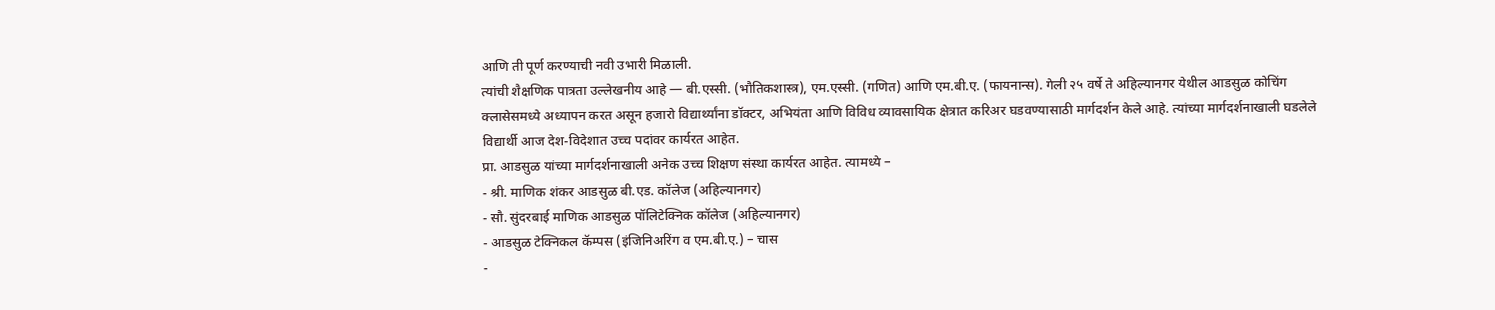आणि ती पूर्ण करण्याची नवी उभारी मिळाली.
त्यांची शैक्षणिक पात्रता उल्लेखनीय आहे — बी.एस्सी. (भौतिकशास्त्र), एम.एस्सी. (गणित) आणि एम.बी.ए. (फायनान्स). गेली २५ वर्षे ते अहिल्यानगर येथील आडसुळ कोचिंग क्लासेसमध्ये अध्यापन करत असून हजारो विद्यार्थ्यांना डॉक्टर, अभियंता आणि विविध व्यावसायिक क्षेत्रात करिअर घडवण्यासाठी मार्गदर्शन केले आहे. त्यांच्या मार्गदर्शनाखाली घडलेले विद्यार्थी आज देश-विदेशात उच्च पदांवर कार्यरत आहेत.
प्रा. आडसुळ यांच्या मार्गदर्शनाखाली अनेक उच्च शिक्षण संस्था कार्यरत आहेत. त्यामध्ये –
- श्री. माणिक शंकर आडसुळ बी.एड. कॉलेज (अहिल्यानगर)
- सौ. सुंदरबाई माणिक आडसुळ पॉलिटेक्निक कॉलेज (अहिल्यानगर)
- आडसुळ टेक्निकल कॅम्पस (इंजिनिअरिंग व एम.बी.ए.) – चास
-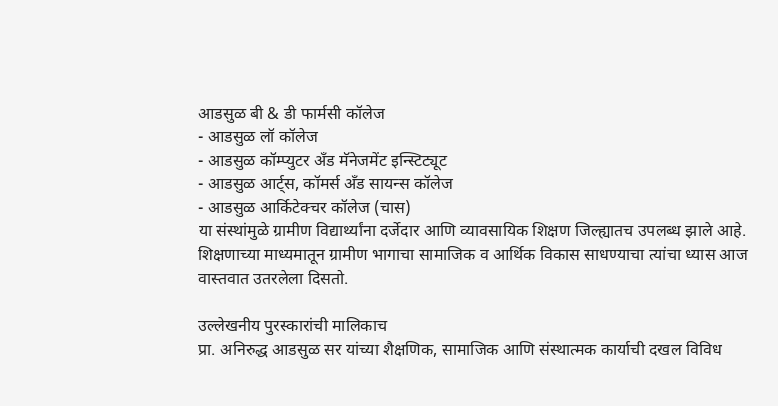आडसुळ बी & डी फार्मसी कॉलेज
- आडसुळ लॉ कॉलेज
- आडसुळ कॉम्प्युटर अँड मॅनेजमेंट इन्स्टिट्यूट
- आडसुळ आर्ट्स, कॉमर्स अँड सायन्स कॉलेज
- आडसुळ आर्किटेक्चर कॉलेज (चास)
या संस्थांमुळे ग्रामीण विद्यार्थ्यांना दर्जेदार आणि व्यावसायिक शिक्षण जिल्ह्यातच उपलब्ध झाले आहे. शिक्षणाच्या माध्यमातून ग्रामीण भागाचा सामाजिक व आर्थिक विकास साधण्याचा त्यांचा ध्यास आज वास्तवात उतरलेला दिसतो.

उल्लेखनीय पुरस्कारांची मालिकाच
प्रा. अनिरुद्ध आडसुळ सर यांच्या शैक्षणिक, सामाजिक आणि संस्थात्मक कार्याची दखल विविध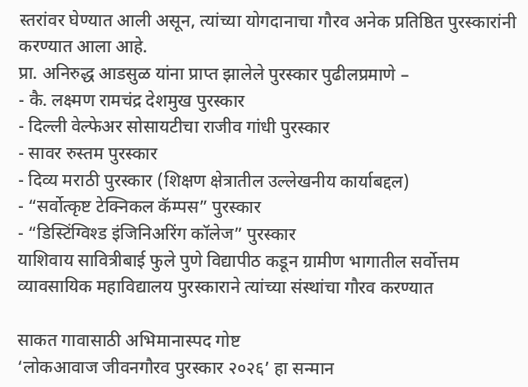स्तरांवर घेण्यात आली असून, त्यांच्या योगदानाचा गौरव अनेक प्रतिष्ठित पुरस्कारांनी करण्यात आला आहे.
प्रा. अनिरुद्ध आडसुळ यांना प्राप्त झालेले पुरस्कार पुढीलप्रमाणे –
- कै. लक्ष्मण रामचंद्र देशमुख पुरस्कार
- दिल्ली वेल्फेअर सोसायटीचा राजीव गांधी पुरस्कार
- सावर रुस्तम पुरस्कार
- दिव्य मराठी पुरस्कार (शिक्षण क्षेत्रातील उल्लेखनीय कार्याबद्दल)
- “सर्वोत्कृष्ट टेक्निकल कॅम्पस” पुरस्कार
- “डिस्टिंग्विश्ड इंजिनिअरिंग कॉलेज” पुरस्कार
याशिवाय सावित्रीबाई फुले पुणे विद्यापीठ कडून ग्रामीण भागातील सर्वोत्तम व्यावसायिक महाविद्यालय पुरस्काराने त्यांच्या संस्थांचा गौरव करण्यात

साकत गावासाठी अभिमानास्पद गोष्ट
‘लोकआवाज जीवनगौरव पुरस्कार २०२६’ हा सन्मान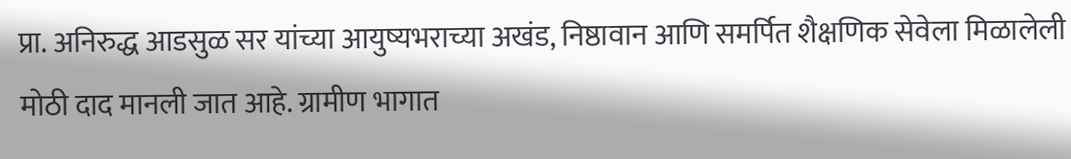प्रा. अनिरुद्ध आडसुळ सर यांच्या आयुष्यभराच्या अखंड, निष्ठावान आणि समर्पित शैक्षणिक सेवेला मिळालेली मोठी दाद मानली जात आहे. ग्रामीण भागात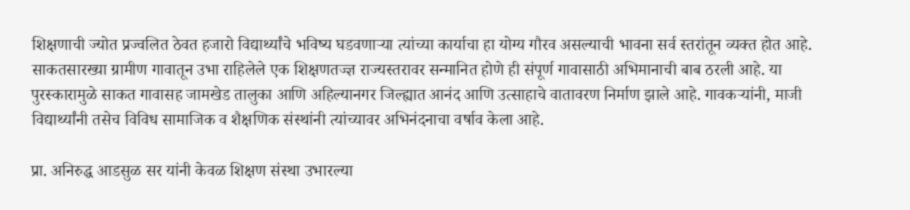शिक्षणाची ज्योत प्रज्वलित ठेवत हजारो विद्यार्थ्यांचे भविष्य घडवणाऱ्या त्यांच्या कार्याचा हा योग्य गौरव असल्याची भावना सर्व स्तरांतून व्यक्त होत आहे.
साकतसारख्या ग्रामीण गावातून उभा राहिलेले एक शिक्षणतज्ज्ञ राज्यस्तरावर सन्मानित होणे ही संपूर्ण गावासाठी अभिमानाची बाब ठरली आहे. या पुरस्कारामुळे साकत गावासह जामखेड तालुका आणि अहिल्यानगर जिल्ह्यात आनंद आणि उत्साहाचे वातावरण निर्माण झाले आहे. गावकऱ्यांनी, माजी विद्यार्थ्यांनी तसेच विविध सामाजिक व शैक्षणिक संस्थांनी त्यांच्यावर अभिनंदनाचा वर्षाव केला आहे.

प्रा. अनिरुद्ध आडसुळ सर यांनी केवळ शिक्षण संस्था उभारल्या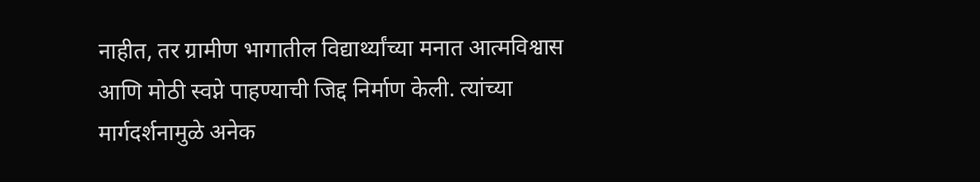नाहीत, तर ग्रामीण भागातील विद्यार्थ्यांच्या मनात आत्मविश्वास आणि मोठी स्वप्ने पाहण्याची जिद्द निर्माण केली. त्यांच्या मार्गदर्शनामुळे अनेक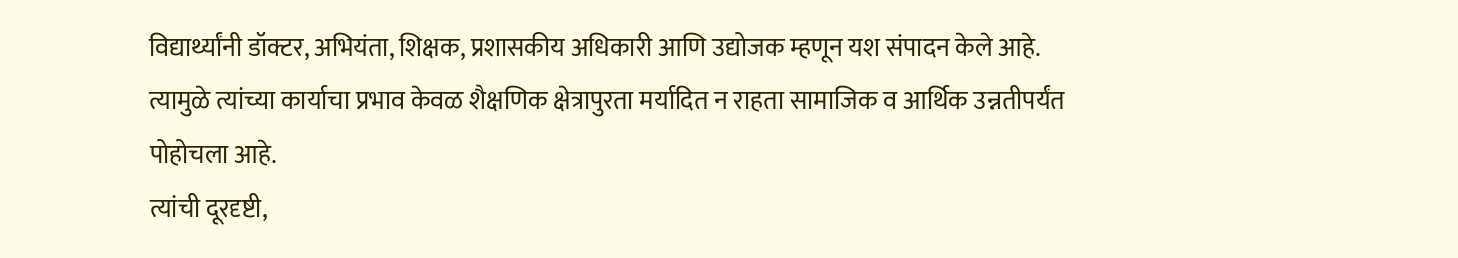विद्यार्थ्यांनी डॉक्टर, अभियंता, शिक्षक, प्रशासकीय अधिकारी आणि उद्योजक म्हणून यश संपादन केले आहे. त्यामुळे त्यांच्या कार्याचा प्रभाव केवळ शैक्षणिक क्षेत्रापुरता मर्यादित न राहता सामाजिक व आर्थिक उन्नतीपर्यंत पोहोचला आहे.
त्यांची दूरदृष्टी,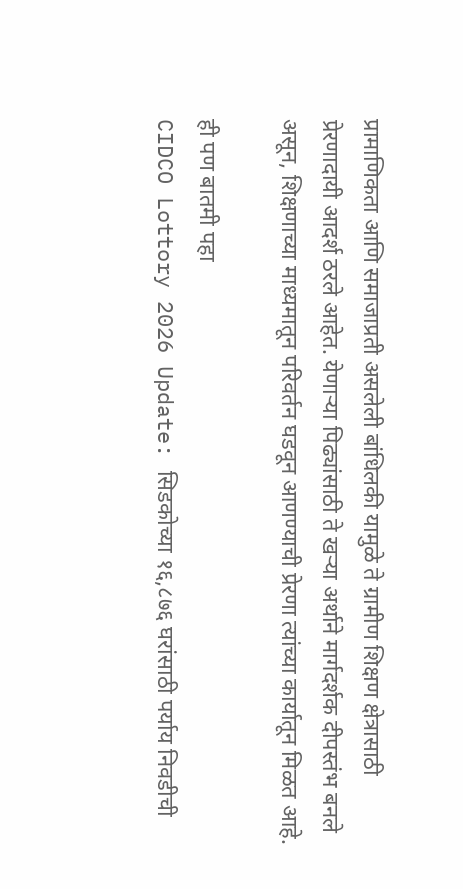प्रामाणिकता आणि समाजाप्रती असलेली बांधिलकी यामुळे ते ग्रामीण शिक्षण क्षेत्रासाठी प्रेरणादायी आदर्श ठरले आहेत. येणाऱ्या पिढ्यांसाठी ते खऱ्या अर्थाने मार्गदर्शक दीपस्तंभ बनले असून, शिक्षणाच्या माध्यमातून परिवर्तन घडवून आणण्याची प्रेरणा त्यांच्या कार्यातून मिळत आहे.

ही पण बातमी पहा
CIDCO Lottory 2026 Update: सिडकोच्या १६,८७६ घरांसाठी पर्याय निवडीची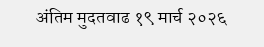अंतिम मुदतवाढ १९ मार्च २०२६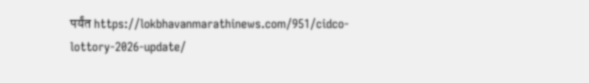पर्यंत https://lokbhavanmarathinews.com/951/cidco-lottory-2026-update/